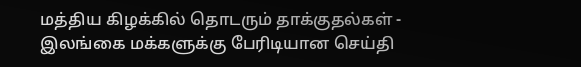மத்திய கிழக்கில் தொடரும் தாக்குதல்கள் - இலங்கை மக்களுக்கு பேரிடியான செய்தி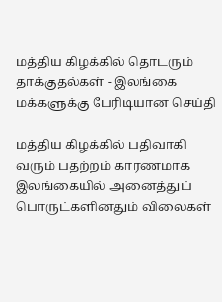மத்திய கிழக்கில் தொடரும் தாக்குதல்கள் - இலங்கை மக்களுக்கு பேரிடியான செய்தி

மத்திய கிழக்கில் பதிவாகி வரும் பதற்றம் காரணமாக இலங்கையில் அனைத்துப் பொருட்களினதும் விலைகள்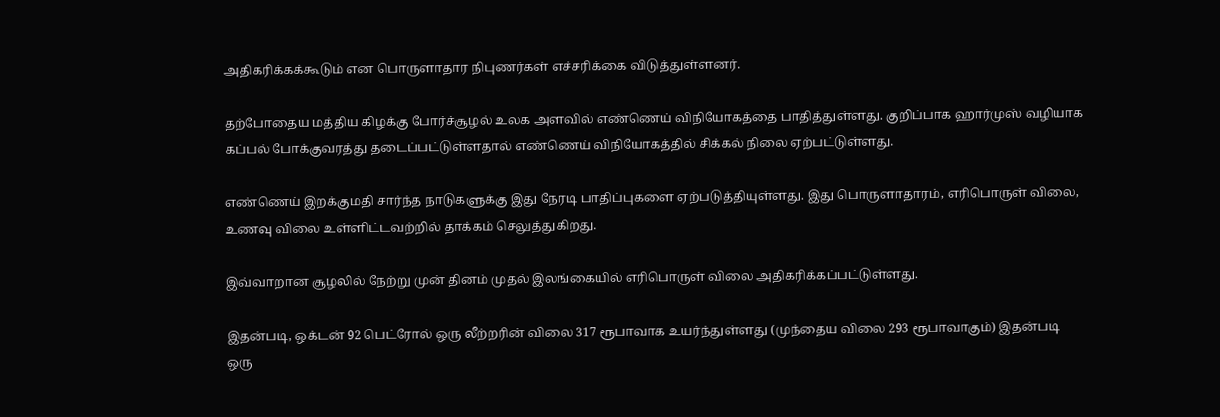அதிகரிக்கக்கூடும் என பொருளாதார நிபுணர்கள் எச்சரிக்கை விடுத்துள்ளனர்.

தற்போதைய மத்திய கிழக்கு போர்ச்சூழல் உலக அளவில் எண்ணெய் விநியோகத்தை பாதித்துள்ளது. குறிப்பாக ஹார்முஸ் வழியாக கப்பல் போக்குவரத்து தடைப்பட்டுள்ளதால் எண்ணெய் விநியோகத்தில் சிக்கல் நிலை ஏற்பட்டுள்ளது.

எண்ணெய் இறக்குமதி சார்ந்த நாடுகளுக்கு இது நேரடி பாதிப்புகளை ஏற்படுத்தியுள்ளது. இது பொருளாதாரம், எரிபொருள் விலை, உணவு விலை உள்ளிட்டவற்றில் தாக்கம் செலுத்துகிறது.

இவ்வாறான சூழலில் நேற்று முன் தினம் முதல் இலங்கையில் எரிபொருள் விலை அதிகரிக்கப்பட்டுள்ளது.

இதன்படி, ஒக்டன் 92 பெட்ரோல் ஒரு லீற்றரின் விலை 317 ரூபாவாக உயர்ந்துள்ளது (முந்தைய விலை 293 ரூபாவாகும்) இதன்படி ஒரு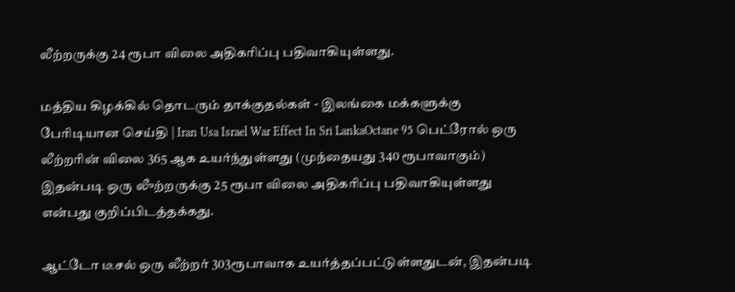லீற்றருக்கு 24 ரூபா விலை அதிகரிப்பு பதிவாகியுள்ளது.

மத்திய கிழக்கில் தொடரும் தாக்குதல்கள் - இலங்கை மக்களுக்கு பேரிடியான செய்தி | Iran Usa Israel War Effect In Sri LankaOctane 95 பெட்ரோல் ஒரு லீற்றரின் விலை 365 ஆக உயர்ந்துள்ளது (முந்தையது 340 ரூபாவாகும்) இதன்படி ஒரு லுீற்றருக்கு 25 ரூபா விலை அதிகரிப்பு பதிவாகியுள்ளது என்பது குறிப்பிடத்தக்கது.

ஆட்டோ டீசல் ஒரு லீற்றர் 303ரூபாவாக உயர்த்தப்பட்டுள்ளதுடன், இதன்படி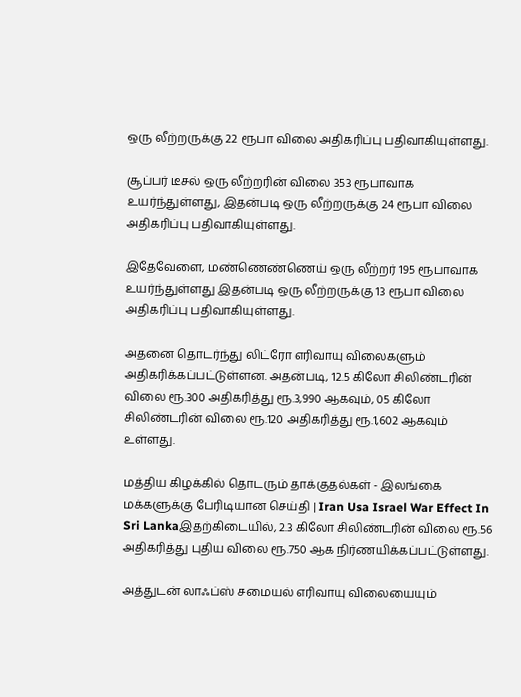ஒரு லீற்றருக்கு 22 ரூபா விலை அதிகரிப்பு பதிவாகியுள்ளது.

சூப்பர் டீசல் ஒரு லீற்றரின் விலை 353 ரூபாவாக உயர்ந்துள்ளது, இதன்படி ஒரு லீற்றருக்கு 24 ரூபா விலை அதிகரிப்பு பதிவாகியுள்ளது.

இதேவேளை, மண்ணெண்ணெய் ஒரு லீற்றர் 195 ரூபாவாக உயர்ந்துள்ளது இதன்படி ஒரு லீற்றருக்கு 13 ரூபா விலை அதிகரிப்பு பதிவாகியுள்ளது.

அதனை தொடர்ந்து லிட்ரோ எரிவாயு விலைகளும் அதிகரிக்கப்பட்டுள்ளன. அதன்படி, 12.5 கிலோ சிலிண்டரின் விலை ரூ.300 அதிகரித்து ரூ.3,990 ஆகவும், 05 கிலோ சிலிண்டரின் விலை ரூ.120 அதிகரித்து ரூ.1,602 ஆகவும் உள்ளது.

மத்திய கிழக்கில் தொடரும் தாக்குதல்கள் - இலங்கை மக்களுக்கு பேரிடியான செய்தி | Iran Usa Israel War Effect In Sri Lankaஇதற்கிடையில், 2.3 கிலோ சிலிண்டரின் விலை ரூ.56 அதிகரித்து புதிய விலை ரூ.750 ஆக நிர்ணயிக்கப்பட்டுள்ளது.

அத்துடன் லாஃப்ஸ் சமையல் எரிவாயு விலையையும்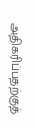அதிகரிப்பதற்குத்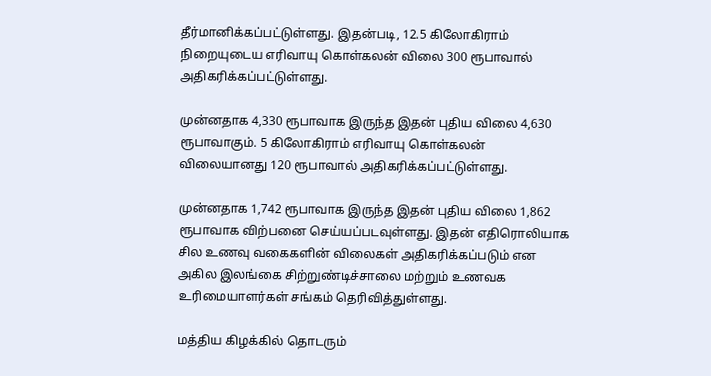தீர்மானிக்கப்பட்டுள்ளது. இதன்படி, 12.5 கிலோகிராம் நிறையுடைய எரிவாயு கொள்கலன் விலை 300 ரூபாவால் அதிகரிக்கப்பட்டுள்ளது.

முன்னதாக 4,330 ரூபாவாக இருந்த இதன் புதிய விலை 4,630 ரூபாவாகும். 5 கிலோகிராம் எரிவாயு கொள்கலன் விலையானது 120 ரூபாவால் அதிகரிக்கப்பட்டுள்ளது.

முன்னதாக 1,742 ரூபாவாக இருந்த இதன் புதிய விலை 1,862 ரூபாவாக விற்பனை செய்யப்படவுள்ளது. இதன் எதிரொலியாக சில உணவு வகைகளின் விலைகள் அதிகரிக்கப்படும் என அகில இலங்கை சிற்றுண்டிச்சாலை மற்றும் உணவக உரிமையாளர்கள் சங்கம் தெரிவித்துள்ளது.

மத்திய கிழக்கில் தொடரும்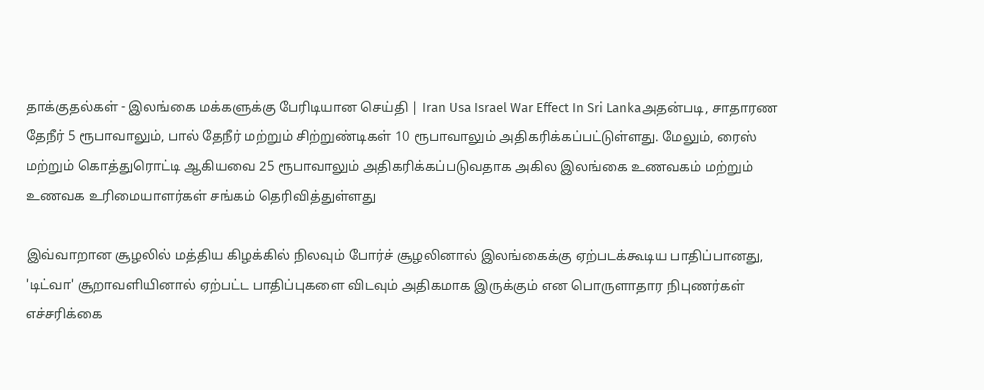தாக்குதல்கள் - இலங்கை மக்களுக்கு பேரிடியான செய்தி | Iran Usa Israel War Effect In Sri Lankaஅதன்படி, சாதாரண தேநீர் 5 ரூபாவாலும், பால் தேநீர் மற்றும் சிற்றுண்டிகள் 10 ரூபாவாலும் அதிகரிக்கப்பட்டுள்ளது. மேலும், ரைஸ் மற்றும் கொத்துரொட்டி ஆகியவை 25 ரூபாவாலும் அதிகரிக்கப்படுவதாக அகில இலங்கை உணவகம் மற்றும் உணவக உரிமையாளர்கள் சங்கம் தெரிவித்துள்ளது

இவ்வாறான சூழலில் மத்திய கிழக்கில் நிலவும் போர்ச் சூழலினால் இலங்கைக்கு ஏற்படக்கூடிய பாதிப்பானது, 'டிட்வா' சூறாவளியினால் ஏற்பட்ட பாதிப்புகளை விடவும் அதிகமாக இருக்கும் என பொருளாதார நிபுணர்கள் எச்சரிக்கை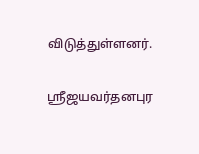விடுத்துள்ளனர்.

ஸ்ரீஜயவர்தனபுர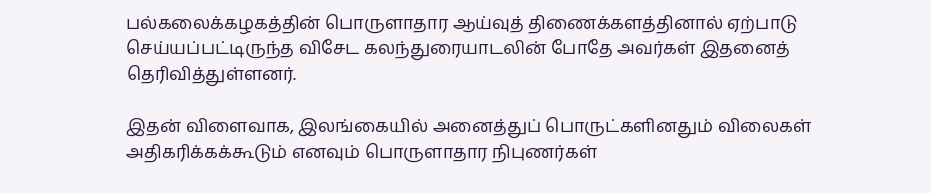பல்கலைக்கழகத்தின் பொருளாதார ஆய்வுத் திணைக்களத்தினால் ஏற்பாடு செய்யப்பட்டிருந்த விசேட கலந்துரையாடலின் போதே அவர்கள் இதனைத் தெரிவித்துள்ளனர்.

இதன் விளைவாக, இலங்கையில் அனைத்துப் பொருட்களினதும் விலைகள் அதிகரிக்கக்கூடும் எனவும் பொருளாதார நிபுணர்கள்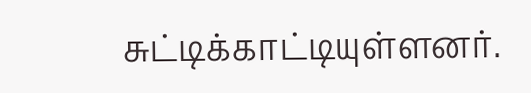சுட்டிக்காட்டியுள்ளனர்.